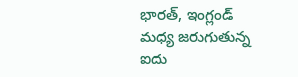భారత్, ఇంగ్లండ్ మధ్య జరుగుతున్న ఐదు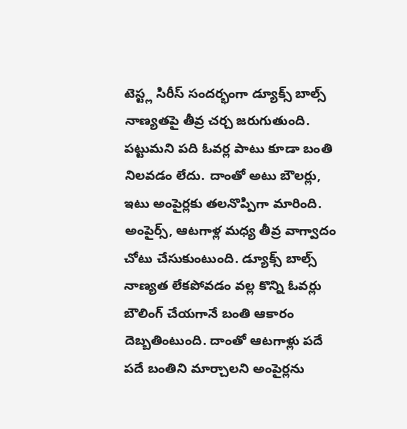టెస్ట్ల సిరీస్ సందర్భంగా డ్యూక్స్ బాల్స్ నాణ్యతపై తీవ్ర చర్చ జరుగుతుంది. పట్టుమని పది ఓవర్ల పాటు కూడా బంతి నిలవడం లేదు. దాంతో అటు బౌలర్లు, ఇటు అంపైర్లకు తలనొప్పిగా మారింది. అంపైర్స్, ఆటగాళ్ల మధ్య తీవ్ర వాగ్వాదం చోటు చేసుకుంటుంది. డ్యూక్స్ బాల్స్ నాణ్యత లేకపోవడం వల్ల కొన్ని ఓవర్లు బౌలింగ్ చేయగానే బంతి ఆకారం దెబ్బతింటుంది. దాంతో ఆటగాళ్లు పదే పదే బంతిని మార్చాలని అంపైర్లను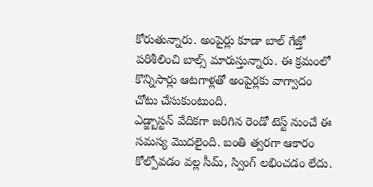కోరుతున్నారు. అంపైర్లు కూడా బాల్ గేజ్తో పరిశీలించి బాల్స్ మారుస్తున్నారు. ఈ క్రమంలో కొన్నిసార్లు ఆటగాళ్లతో అంపైర్లకు వాగ్వాదం చోటు చేసుకుంటుంది.
ఎడ్జ్బాస్టన్ వేదికగా జరిగిన రెండో టెస్ట్ నుంచే ఈ సమస్య మొదలైంది. బంతి త్వరగా ఆకారం కోల్పోవడం వల్ల సీమ్, స్వింగ్ లభించడం లేదు.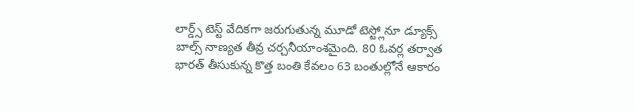లార్డ్స్ టెస్ట్ వేదికగా జరుగుతున్న మూడో టెస్ట్లోనూ డ్యూక్స్ బాల్స్ నాణ్యత తీవ్ర చర్చనీయాంశమైంది. 80 ఓవర్ల తర్వాత భారత్ తీసుకున్న కొత్త బంతి కేవలం 63 బంతుల్లోనే ఆకారం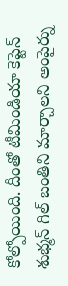కోల్పోయింది. దీంతో టీమిండియా కెప్టెన్ శుభ్మన్ గిల్ బంతిని మార్చాలని అంపైర్ను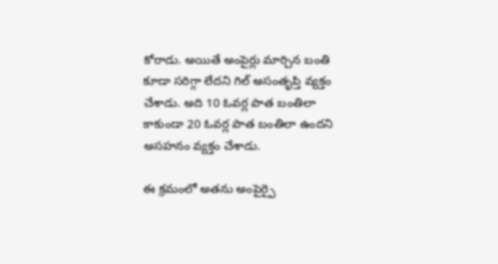కోరాడు. అయితే అంపైర్లు మార్చిన బంతి కూడా సరిగ్గా లేదని గిల్ అసంతృప్తి వ్యక్తం చేశాడు. అది 10 ఓవర్ల పాత బంతిలా కాకుండా 20 ఓవర్ల పాత బంతిలా ఉందని అసహనం వ్యక్తం చేశాడు.

ఈ క్రమంలో అతను అంపైర్పై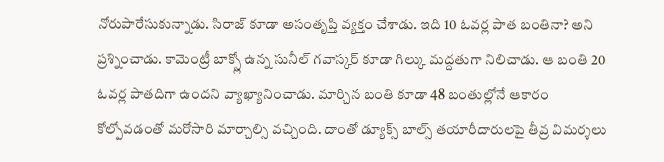నోరుపారేసుకున్నాడు. సిరాజ్ కూడా అసంతృప్తి వ్యక్తం చేశాడు. ఇది 10 ఓవర్ల పాత బంతినా? అని ప్రశ్నించాడు. కామెంట్రీ బాక్స్లో ఉన్న సునీల్ గవాస్కర్ కూడా గిల్కు మద్దతుగా నిలిచాడు. ఆ బంతి 20 ఓవర్ల పాతదిగా ఉందని వ్యాఖ్యానించాడు. మార్చిన బంతి కూడా 48 బంతుల్లోనే ఆకారం కోల్పోవడంతో మరోసారి మార్చాల్సి వచ్చింది. దాంతో డ్యూక్స్ బాల్స్ తయారీదారులపై తీవ్ర విమర్శలు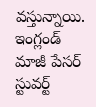వస్తున్నాయి.
ఇంగ్లండ్ మాజీ పేసర్ స్టువర్ట్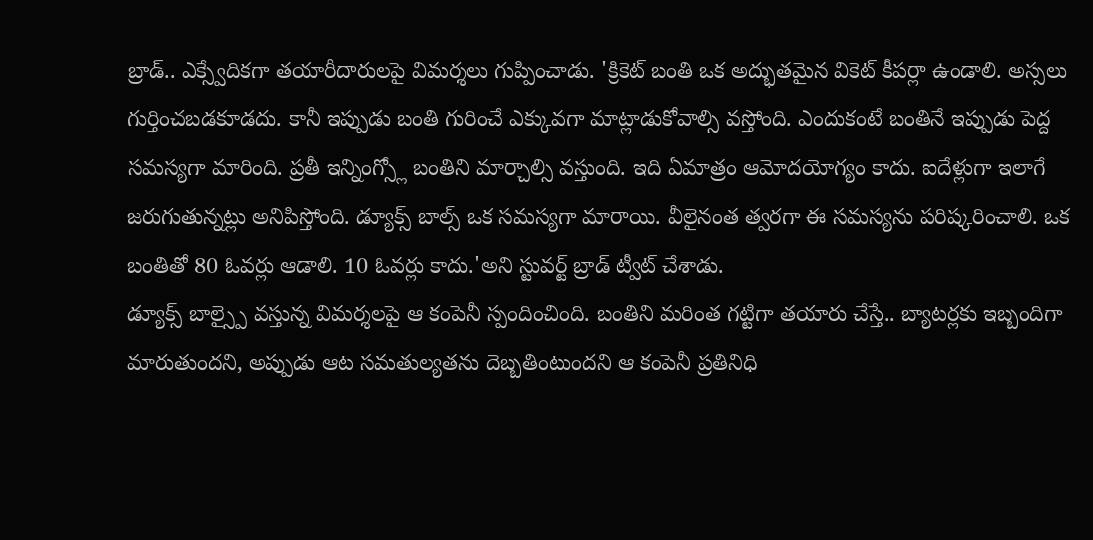బ్రాడ్.. ఎక్స్వేదికగా తయారీదారులపై విమర్శలు గుప్పించాడు. 'క్రికెట్ బంతి ఒక అద్భుతమైన వికెట్ కీపర్లా ఉండాలి. అస్సలు గుర్తించబడకూడదు. కానీ ఇప్పుడు బంతి గురించే ఎక్కువగా మాట్లాడుకోవాల్సి వస్తోంది. ఎందుకంటే బంతినే ఇప్పుడు పెద్ద సమస్యగా మారింది. ప్రతీ ఇన్నింగ్స్లో బంతిని మార్చాల్సి వస్తుంది. ఇది ఏమాత్రం ఆమోదయోగ్యం కాదు. ఐదేళ్లుగా ఇలాగే జరుగుతున్నట్లు అనిపిస్తోంది. డ్యూక్స్ బాల్స్ ఒక సమస్యగా మారాయి. వీలైనంత త్వరగా ఈ సమస్యను పరిష్కరించాలి. ఒక బంతితో 80 ఓవర్లు ఆడాలి. 10 ఓవర్లు కాదు.'అని స్టువర్ట్ బ్రాడ్ ట్వీట్ చేశాడు.
డ్యూక్స్ బాల్స్పై వస్తున్న విమర్శలపై ఆ కంపెనీ స్పందించింది. బంతిని మరింత గట్టిగా తయారు చేస్తే.. బ్యాటర్లకు ఇబ్బందిగా మారుతుందని, అప్పుడు ఆట సమతుల్యతను దెబ్బతింటుందని ఆ కంపెనీ ప్రతినిధి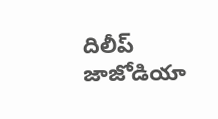దిలీప్ జాజోడియా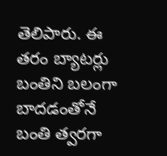తెలిపారు. ఈ తరం బ్యాటర్లు బంతిని బలంగా బాదడంతోనే బంతి త్వరగా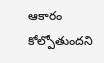ఆకారం కోల్పోతుందని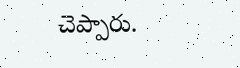చెప్పారు.